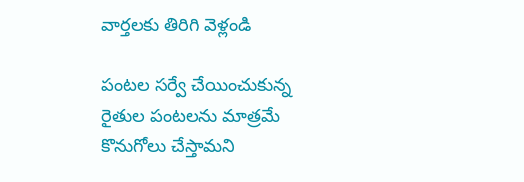వార్తలకు తిరిగి వెళ్లండి

పంటల సర్వే చేయించుకున్న రైతుల పంటలను మాత్రమే కొనుగోలు చేస్తామని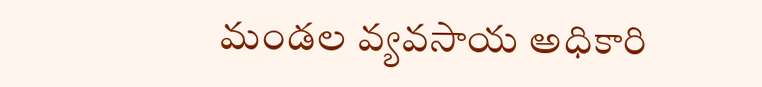మండల వ్యవసాయ అధికారి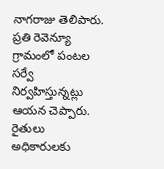నాగరాజు తెలిపారు. ప్రతి రెవెన్యూ గ్రామంలో పంటల సర్వే నిర్వహిస్తున్నట్లు ఆయన చెప్పారు.
రైతులు అధికారులకు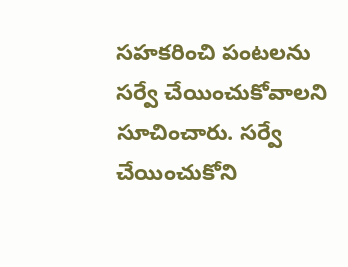సహకరించి పంటలను సర్వే చేయించుకోవాలని సూచించారు. సర్వే చేయించుకోని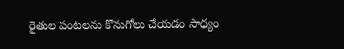రైతుల పంటలను కొనుగోలు చేయడం సాధ్యం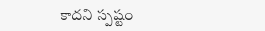కాదని స్పష్టం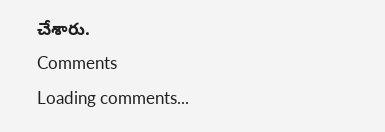చేశారు.
Comments
Loading comments...